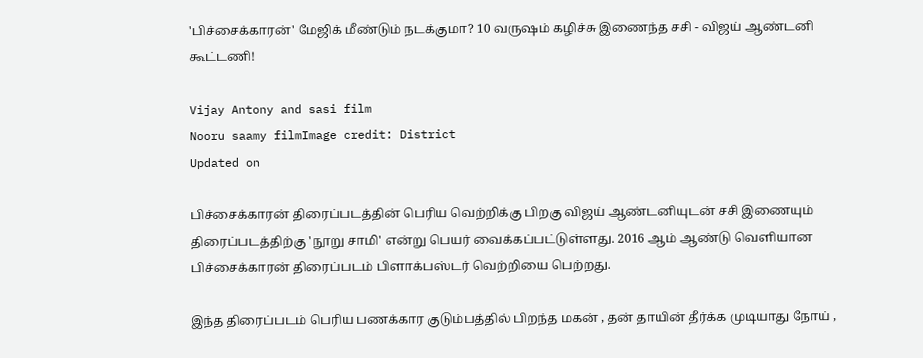'பிச்சைக்காரன்' மேஜிக் மீண்டும் நடக்குமா? 10 வருஷம் கழிச்சு இணைந்த சசி - விஜய் ஆண்டனி கூட்டணி!

Vijay Antony and sasi film
Nooru saamy filmImage credit: District
Updated on

பிச்சைக்காரன் திரைப்படத்தின் பெரிய வெற்றிக்கு பிறகு விஜய் ஆண்டனியுடன் சசி இணையும் திரைப்படத்திற்கு 'நூறு சாமி' என்று பெயர் வைக்கப்பட்டுள்ளது. 2016 ஆம் ஆண்டு வெளியான பிச்சைக்காரன் திரைப்படம் பிளாக்பஸ்டர் வெற்றியை பெற்றது.

இந்த திரைப்படம் பெரிய பணக்கார குடும்பத்தில் பிறந்த மகன் , தன் தாயின் தீர்க்க முடியாது நோய் ,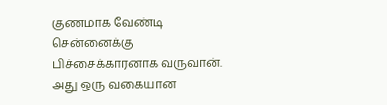குணமாக வேண்டி சென்னைக்கு பிச்சைக்காரனாக வருவான். அது ஒரு வகையான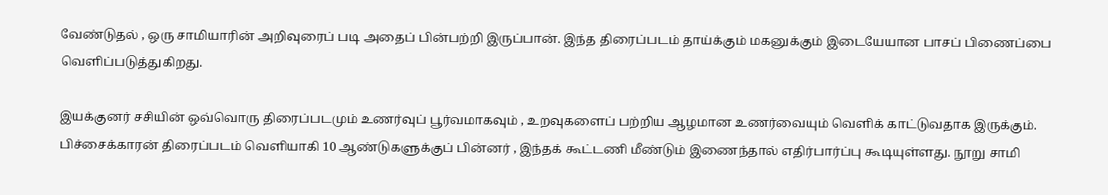வேண்டுதல் , ஒரு சாமியாரின் அறிவுரைப் படி அதைப் பின்பற்றி இருப்பான். இந்த திரைப்படம் தாய்க்கும் மகனுக்கும் இடையேயான பாசப் பிணைப்பை வெளிப்படுத்துகிறது.

இயக்குனர் சசியின் ஒவ்வொரு திரைப்படமும் உணர்வுப் பூர்வமாகவும் , உறவுகளைப் பற்றிய ஆழமான உணர்வையும் வெளிக் காட்டுவதாக இருக்கும். பிச்சைக்காரன் திரைப்படம் வெளியாகி 10 ஆண்டுகளுக்குப் பின்னர் , இந்தக் கூட்டணி மீண்டும் இணைந்தால் எதிர்பார்ப்பு கூடியுள்ளது. நூறு சாமி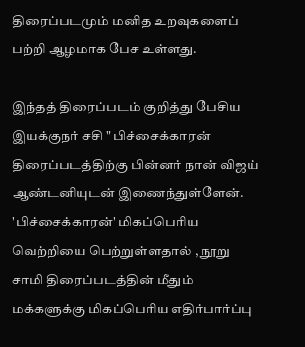திரைப்படமும் மனித உறவுகளைப் பற்றி ஆழமாக பேச உள்ளது.

இந்தத் திரைப்படம் குறித்து பேசிய இயக்குநர் சசி " பிச்சைக்காரன் திரைப்படத்திற்கு பின்னர் நான் விஜய் ஆண்டனியுடன் இணைந்துள்ளேன். 'பிச்சைக்காரன்' மிகப்பெரிய வெற்றியை பெற்றுள்ளதால் , நூறு சாமி திரைப்படத்தின் மீதும் மக்களுக்கு மிகப்பெரிய எதிர்பார்ப்பு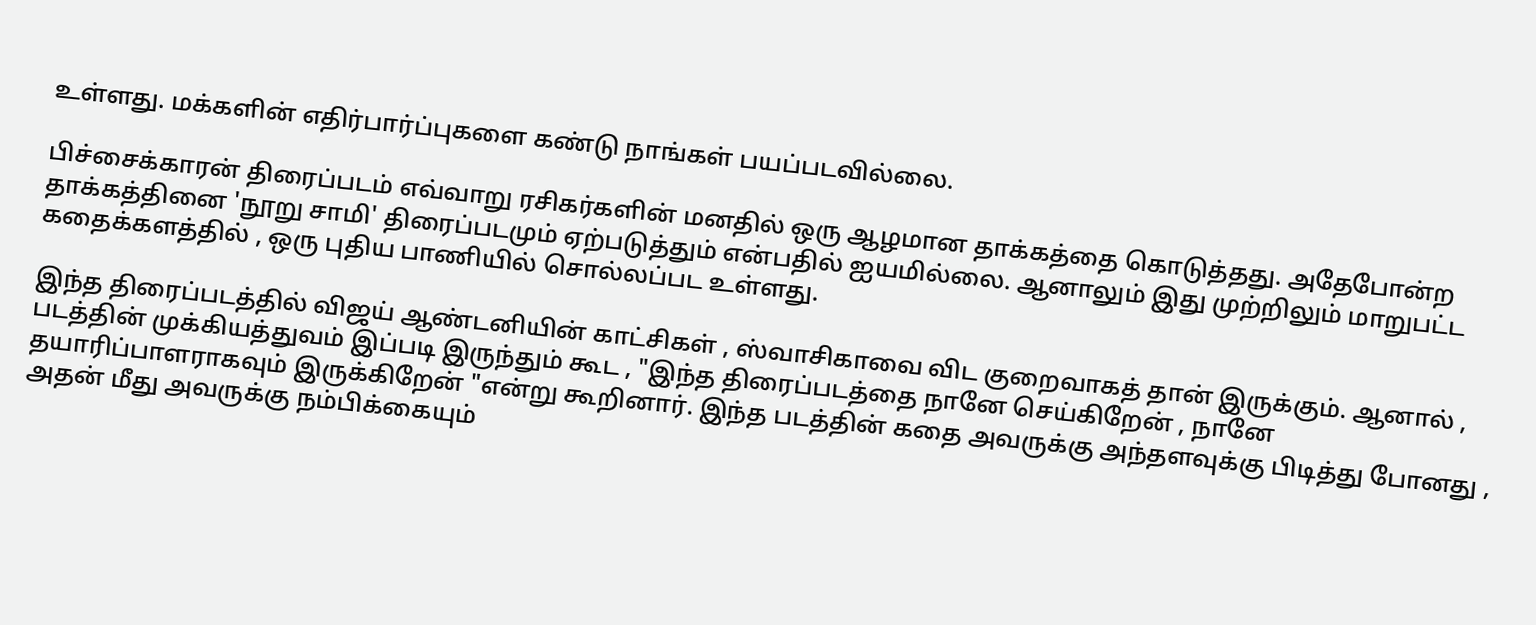உள்ளது. மக்களின் எதிர்பார்ப்புகளை கண்டு நாங்கள் பயப்படவில்லை.

பிச்சைக்காரன் திரைப்படம் எவ்வாறு ரசிகர்களின் மனதில் ஒரு ஆழமான தாக்கத்தை கொடுத்தது. அதேபோன்ற தாக்கத்தினை 'நூறு சாமி' திரைப்படமும் ஏற்படுத்தும் என்பதில் ஐயமில்லை. ஆனாலும் இது முற்றிலும் மாறுபட்ட கதைக்களத்தில் , ஒரு புதிய பாணியில் சொல்லப்பட உள்ளது.

இந்த திரைப்படத்தில் விஜய் ஆண்டனியின் காட்சிகள் , ஸ்வாசிகாவை விட குறைவாகத் தான் இருக்கும். ஆனால் , படத்தின் முக்கியத்துவம் இப்படி இருந்தும் கூட , "இந்த திரைப்படத்தை நானே செய்கிறேன் , நானே தயாரிப்பாளராகவும் இருக்கிறேன் "என்று கூறினார். இந்த படத்தின் கதை அவருக்கு அந்தளவுக்கு பிடித்து போனது , அதன் மீது அவருக்கு நம்பிக்கையும்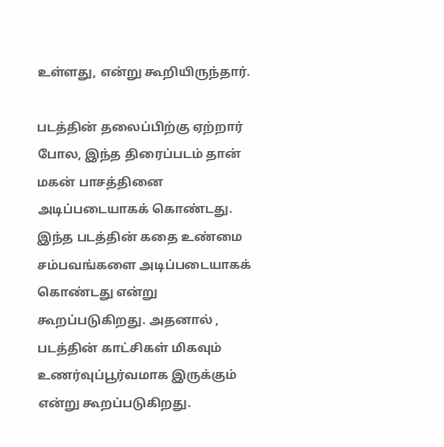உள்ளது, என்று கூறியிருந்தார்.

படத்தின் தலைப்பிற்கு ஏற்றார் போல, இந்த திரைப்படம் தான் மகன் பாசத்தினை அடிப்படையாகக் கொண்டது. இந்த படத்தின் கதை உண்மை சம்பவங்களை அடிப்படையாகக் கொண்டது என்று கூறப்படுகிறது. அதனால் , படத்தின் காட்சிகள் மிகவும் உணர்வுப்பூர்வமாக இருக்கும் என்று கூறப்படுகிறது.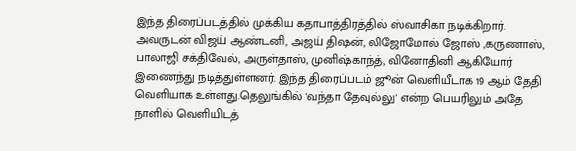இந்த திரைப்படத்தில் முக்கிய கதாபாத்திரத்தில் ஸ்வாசிகா நடிக்கிறார். அவருடன் விஜய் ஆண்டனி, அஜய் திஷன், லிஜோமோல் ஜோஸ் ,கருணாஸ், பாலாஜி சக்திவேல், அருள்தாஸ், முனிஷ்காந்த், வினோதினி ஆகியோர் இணைந்து நடித்துள்ளனர். இந்த திரைப்படம் ஜூன் வெளியீடாக 19 ஆம் தேதி வெளியாக உள்ளது.தெலுங்கில் 'வந்தா தேவுல்லு' என்ற பெயரிலும் அதே நாளில் வெளியிடத்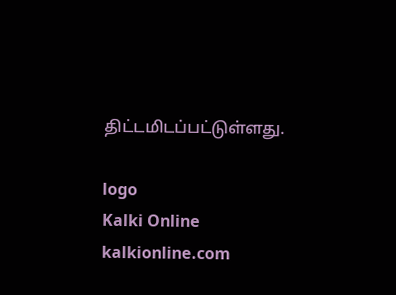திட்டமிடப்பட்டுள்ளது.

logo
Kalki Online
kalkionline.com